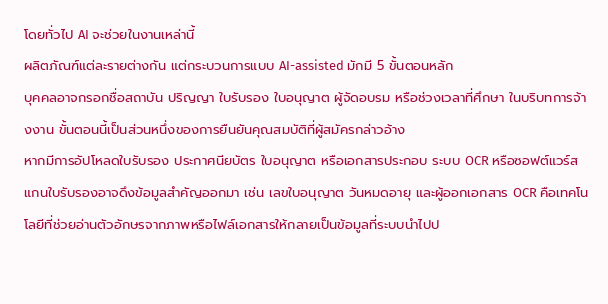โดยทั่วไป AI จะช่วยในงานเหล่านี้
ผลิตภัณฑ์แต่ละรายต่างกัน แต่กระบวนการแบบ AI-assisted มักมี 5 ขั้นตอนหลัก
บุคคลอาจกรอกชื่อสถาบัน ปริญญา ใบรับรอง ใบอนุญาต ผู้จัดอบรม หรือช่วงเวลาที่ศึกษา ในบริบทการจ้างงาน ขั้นตอนนี้เป็นส่วนหนึ่งของการยืนยันคุณสมบัติที่ผู้สมัครกล่าวอ้าง
หากมีการอัปโหลดใบรับรอง ประกาศนียบัตร ใบอนุญาต หรือเอกสารประกอบ ระบบ OCR หรือซอฟต์แวร์สแกนใบรับรองอาจดึงข้อมูลสำคัญออกมา เช่น เลขใบอนุญาต วันหมดอายุ และผู้ออกเอกสาร OCR คือเทคโนโลยีที่ช่วยอ่านตัวอักษรจากภาพหรือไฟล์เอกสารให้กลายเป็นข้อมูลที่ระบบนำไปป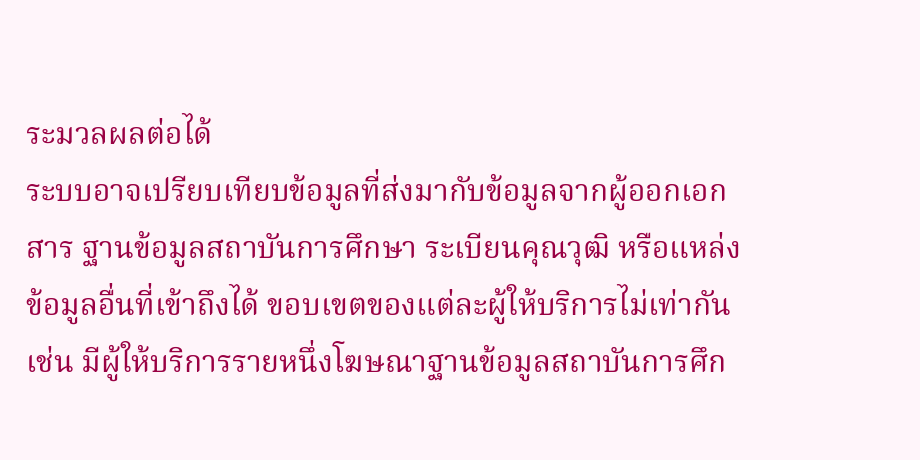ระมวลผลต่อได้
ระบบอาจเปรียบเทียบข้อมูลที่ส่งมากับข้อมูลจากผู้ออกเอกสาร ฐานข้อมูลสถาบันการศึกษา ระเบียนคุณวุฒิ หรือแหล่งข้อมูลอื่นที่เข้าถึงได้ ขอบเขตของแต่ละผู้ให้บริการไม่เท่ากัน เช่น มีผู้ให้บริการรายหนึ่งโฆษณาฐานข้อมูลสถาบันการศึก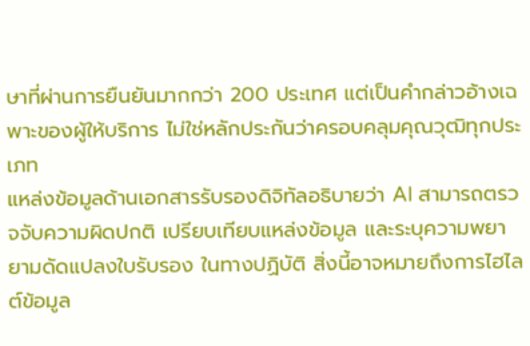ษาที่ผ่านการยืนยันมากกว่า 200 ประเทศ แต่เป็นคำกล่าวอ้างเฉพาะของผู้ให้บริการ ไม่ใช่หลักประกันว่าครอบคลุมคุณวุฒิทุกประเภท
แหล่งข้อมูลด้านเอกสารรับรองดิจิทัลอธิบายว่า AI สามารถตรวจจับความผิดปกติ เปรียบเทียบแหล่งข้อมูล และระบุความพยายามดัดแปลงใบรับรอง ในทางปฏิบัติ สิ่งนี้อาจหมายถึงการไฮไลต์ข้อมูล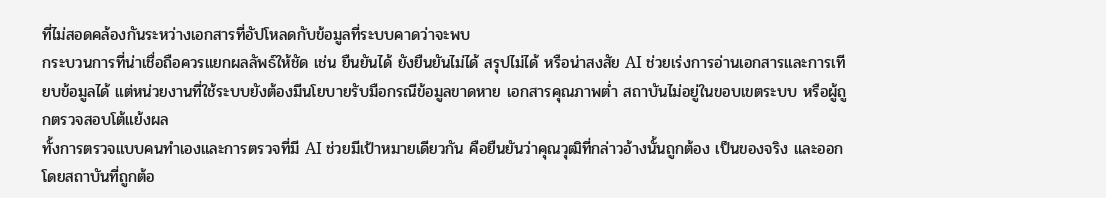ที่ไม่สอดคล้องกันระหว่างเอกสารที่อัปโหลดกับข้อมูลที่ระบบคาดว่าจะพบ
กระบวนการที่น่าเชื่อถือควรแยกผลลัพธ์ให้ชัด เช่น ยืนยันได้ ยังยืนยันไม่ได้ สรุปไม่ได้ หรือน่าสงสัย AI ช่วยเร่งการอ่านเอกสารและการเทียบข้อมูลได้ แต่หน่วยงานที่ใช้ระบบยังต้องมีนโยบายรับมือกรณีข้อมูลขาดหาย เอกสารคุณภาพต่ำ สถาบันไม่อยู่ในขอบเขตระบบ หรือผู้ถูกตรวจสอบโต้แย้งผล
ทั้งการตรวจแบบคนทำเองและการตรวจที่มี AI ช่วยมีเป้าหมายเดียวกัน คือยืนยันว่าคุณวุฒิที่กล่าวอ้างนั้นถูกต้อง เป็นของจริง และออกโดยสถาบันที่ถูกต้อ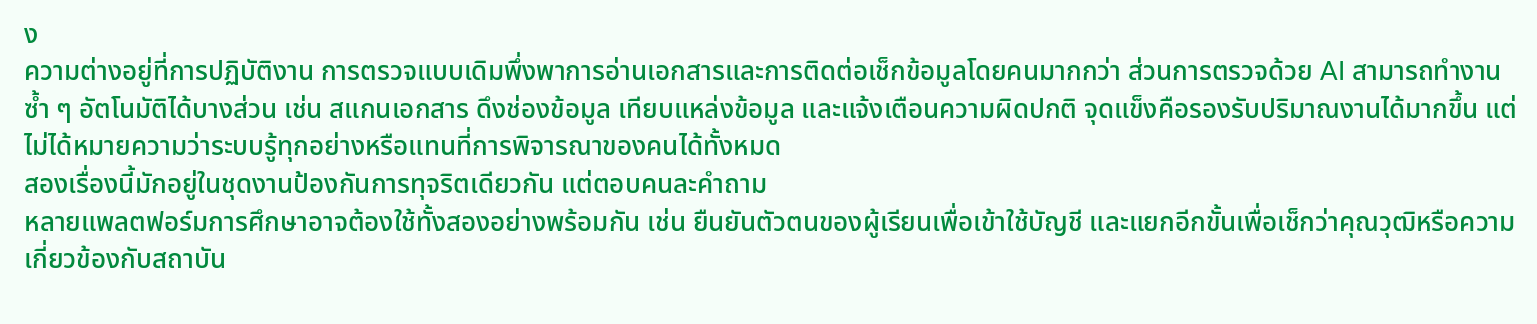ง
ความต่างอยู่ที่การปฏิบัติงาน การตรวจแบบเดิมพึ่งพาการอ่านเอกสารและการติดต่อเช็กข้อมูลโดยคนมากกว่า ส่วนการตรวจด้วย AI สามารถทำงานซ้ำ ๆ อัตโนมัติได้บางส่วน เช่น สแกนเอกสาร ดึงช่องข้อมูล เทียบแหล่งข้อมูล และแจ้งเตือนความผิดปกติ จุดแข็งคือรองรับปริมาณงานได้มากขึ้น แต่ไม่ได้หมายความว่าระบบรู้ทุกอย่างหรือแทนที่การพิจารณาของคนได้ทั้งหมด
สองเรื่องนี้มักอยู่ในชุดงานป้องกันการทุจริตเดียวกัน แต่ตอบคนละคำถาม
หลายแพลตฟอร์มการศึกษาอาจต้องใช้ทั้งสองอย่างพร้อมกัน เช่น ยืนยันตัวตนของผู้เรียนเพื่อเข้าใช้บัญชี และแยกอีกขั้นเพื่อเช็กว่าคุณวุฒิหรือความเกี่ยวข้องกับสถาบัน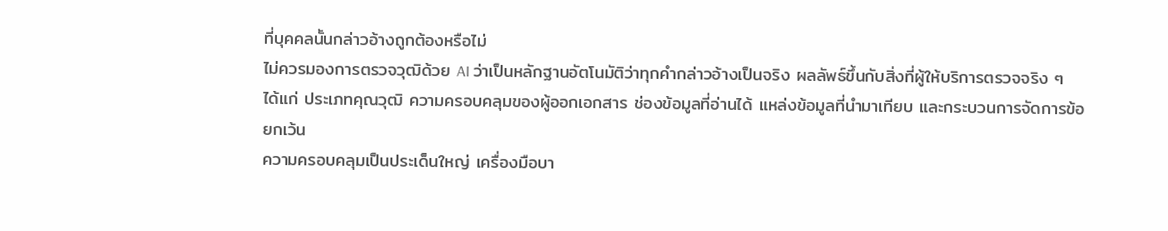ที่บุคคลนั้นกล่าวอ้างถูกต้องหรือไม่
ไม่ควรมองการตรวจวุฒิด้วย AI ว่าเป็นหลักฐานอัตโนมัติว่าทุกคำกล่าวอ้างเป็นจริง ผลลัพธ์ขึ้นกับสิ่งที่ผู้ให้บริการตรวจจริง ๆ ได้แก่ ประเภทคุณวุฒิ ความครอบคลุมของผู้ออกเอกสาร ช่องข้อมูลที่อ่านได้ แหล่งข้อมูลที่นำมาเทียบ และกระบวนการจัดการข้อยกเว้น
ความครอบคลุมเป็นประเด็นใหญ่ เครื่องมือบา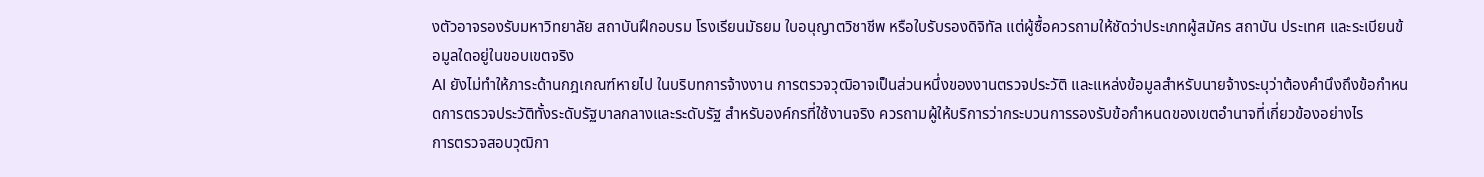งตัวอาจรองรับมหาวิทยาลัย สถาบันฝึกอบรม โรงเรียนมัธยม ใบอนุญาตวิชาชีพ หรือใบรับรองดิจิทัล แต่ผู้ซื้อควรถามให้ชัดว่าประเภทผู้สมัคร สถาบัน ประเทศ และระเบียนข้อมูลใดอยู่ในขอบเขตจริง
AI ยังไม่ทำให้ภาระด้านกฎเกณฑ์หายไป ในบริบทการจ้างงาน การตรวจวุฒิอาจเป็นส่วนหนึ่งของงานตรวจประวัติ และแหล่งข้อมูลสำหรับนายจ้างระบุว่าต้องคำนึงถึงข้อกำหนดการตรวจประวัติทั้งระดับรัฐบาลกลางและระดับรัฐ สำหรับองค์กรที่ใช้งานจริง ควรถามผู้ให้บริการว่ากระบวนการรองรับข้อกำหนดของเขตอำนาจที่เกี่ยวข้องอย่างไร
การตรวจสอบวุฒิกา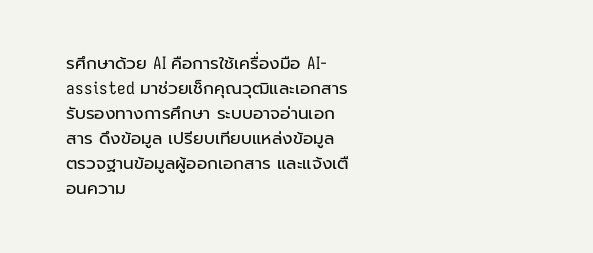รศึกษาด้วย AI คือการใช้เครื่องมือ AI-assisted มาช่วยเช็กคุณวุฒิและเอกสารรับรองทางการศึกษา ระบบอาจอ่านเอกสาร ดึงข้อมูล เปรียบเทียบแหล่งข้อมูล ตรวจฐานข้อมูลผู้ออกเอกสาร และแจ้งเตือนความ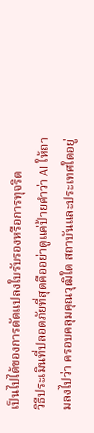เป็นไปได้ของการดัดแปลงใบรับรองหรือการทุจริต
วิธีประเมินที่ปลอดภัยที่สุดคืออย่าดูแค่ป้ายคำว่า AI ให้ถามลงไปว่า ครอบคลุมคุณวุฒิใด สถาบันและประเทศใดอยู่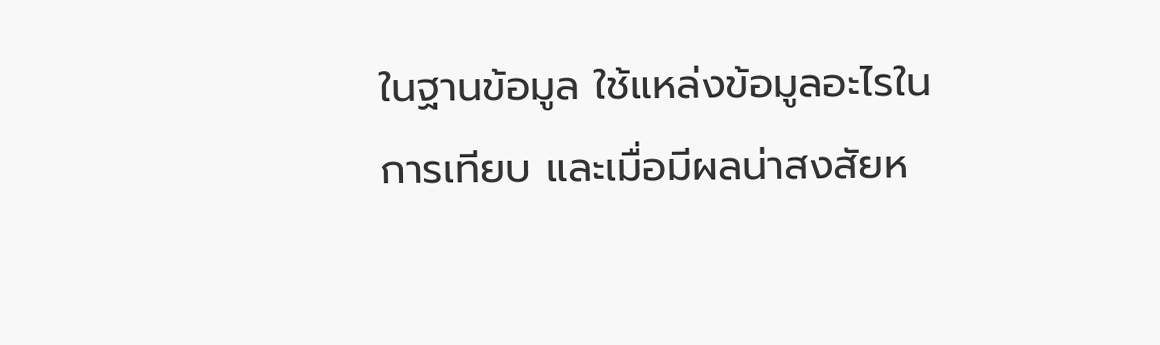ในฐานข้อมูล ใช้แหล่งข้อมูลอะไรในการเทียบ และเมื่อมีผลน่าสงสัยห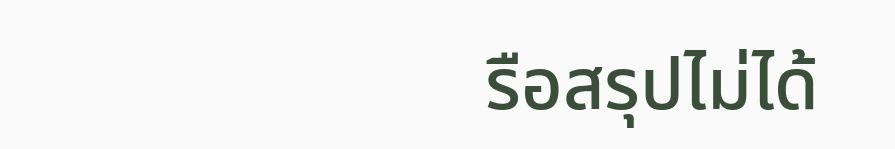รือสรุปไม่ได้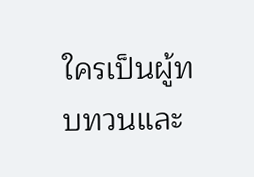ใครเป็นผู้ทบทวนและ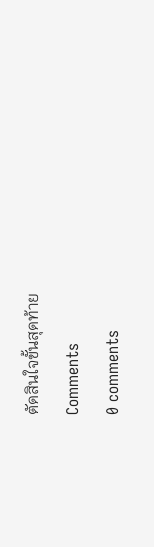ตัดสินใจขั้นสุดท้าย
Comments
0 comments